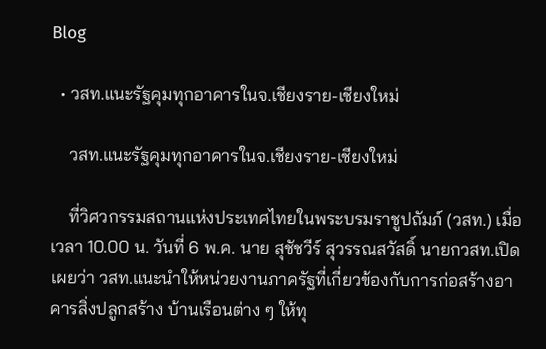Blog

  • วสท.แนะรัฐคุมทุกอาคารในจ.เชียงราย-เชียงใหม่

    วสท.แนะรัฐคุมทุกอาคารในจ.เชียงราย-เชียงใหม่

    ที่วิศวกรรมสถานแห่งประเทศไทยในพระบรมราชูปถัมภ์ (วสท.) เมื่อเวลา 10.00 น. วันที่ 6 พ.ค. นาย สุชัชวีร์ สุวรรณสวัสดิ์ นายกวสท.เปิดเผยว่า วสท.แนะนำให้หน่วยงานภาครัฐที่เกี่ยวข้องกับการก่อสร้างอาคารสิ่งปลูกสร้าง บ้านเรือนต่าง ๆ ให้ทุ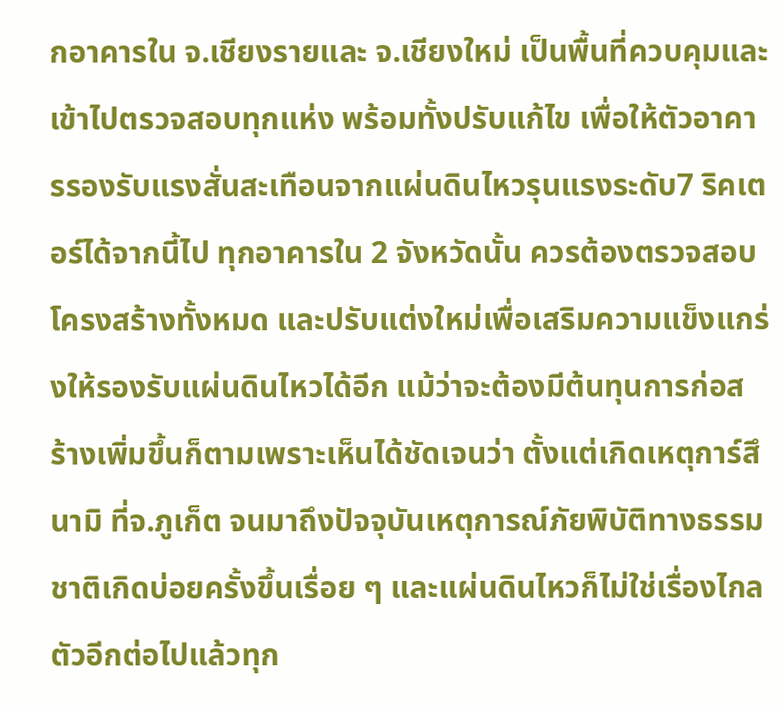กอาคารใน จ.เชียงรายและ จ.เชียงใหม่ เป็นพื้นที่ควบคุมและเข้าไปตรวจสอบทุกแห่ง พร้อมทั้งปรับแก้ไข เพื่อให้ตัวอาคารรองรับแรงสั่นสะเทือนจากแผ่นดินไหวรุนแรงระดับ7 ริคเตอร์ได้จากนี้ไป ทุกอาคารใน 2 จังหวัดนั้น ควรต้องตรวจสอบโครงสร้างทั้งหมด และปรับแต่งใหม่เพื่อเสริมความแข็งแกร่งให้รองรับแผ่นดินไหวได้อีก แม้ว่าจะต้องมีต้นทุนการก่อสร้างเพิ่มขึ้นก็ตามเพราะเห็นได้ชัดเจนว่า ตั้งแต่เกิดเหตุการ์สึนามิ ที่จ.ภูเก็ต จนมาถึงปัจจุบันเหตุการณ์ภัยพิบัติทางธรรมชาติเกิดบ่อยครั้งขึ้นเรื่อย ๆ และแผ่นดินไหวก็ไม่ใช่เรื่องไกลตัวอีกต่อไปแล้วทุก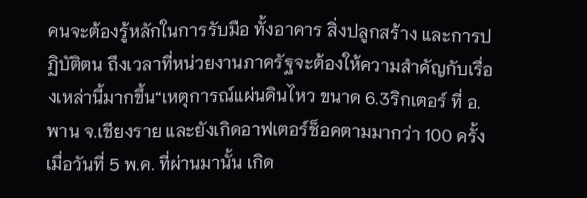คนจะต้องรู้หลักในการรับมือ ทั้งอาคาร สิ่งปลูกสร้าง และการปฏิบัติตน ถึงเวลาที่หน่วยงานภาครัฐจะต้องให้ความสำคัญกับเรื่องเหล่านี้มากขึ้น“เหตุการณ์แผ่นดินไหว ขนาด 6.3ริกเตอร์ ที่ อ.พาน จ.เชียงราย และยังเกิดอาฟเตอร์ช็อคตามมากว่า 100 ครั้งเมื่อวันที่ 5 พ.ค. ที่ผ่านมานั้น เกิด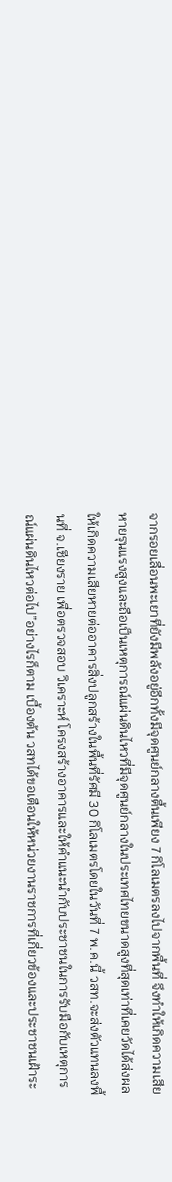จากรอยเลื่อนพะเยาที่ยังมีพลังอยู่อีกทั้งมีจุดศูนย์กลางตื้นเพียง 7 กิโลเมตรลงไปจากพื้นที่ จึงทำให้เกิดความเสียหายรุนแรงสูงและถือเป็นเหตุการณ์แผ่นดินไหวที่มีจุดศูนย์กลางในประเทศไทยขนาดสูงที่สุดเท่าที่เคยวัดได้ส่งผลให้เกิดความเสียหายต่ออาคารสิ่งปลูกสร้างในพื้นที่รัศมี 30 กิโลเมตรโดยในวันที่ 7 พ.ค.นี้ วสท.จะส่งตัวแทนลงพื้นที่ จ.เชียงราย เพื่อตรวจสอบ วิเคราะห์ โครงสร้างอาคารและให้คำแนะนำกับประชาชนในการรับมือกับเหตุการณ์แผ่นดินไหวต่อไป”อย่างไรก็ตาม เบื้องต้น วสทได้ขอเตือนให้หน่วยงานราชการที่เกี่ยวข้องและประชาชนเฝ้าระ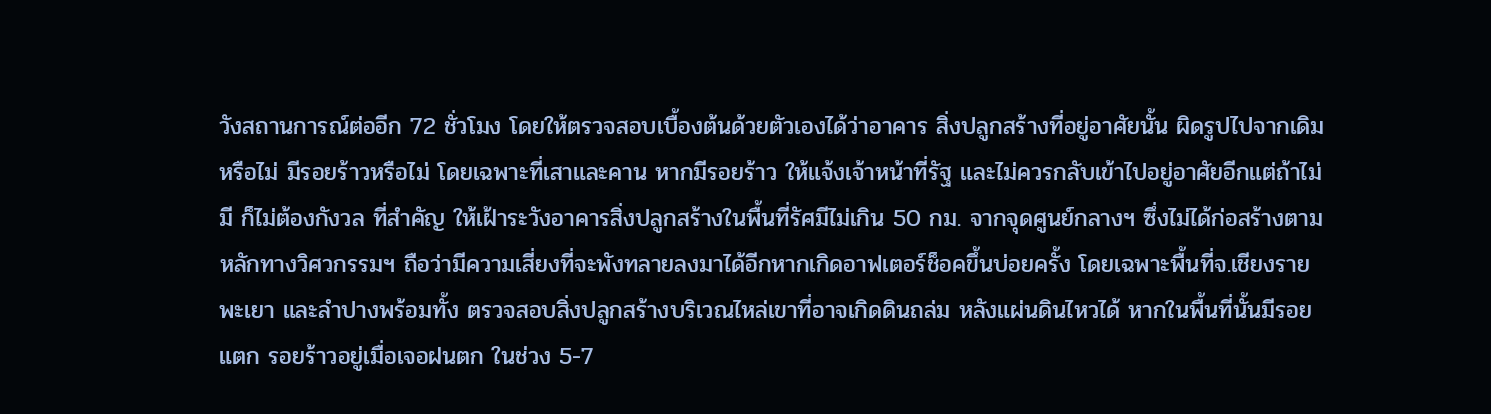วังสถานการณ์ต่ออีก 72 ชั่วโมง โดยให้ตรวจสอบเบื้องต้นด้วยตัวเองได้ว่าอาคาร สิ่งปลูกสร้างที่อยู่อาศัยนั้น ผิดรูปไปจากเดิมหรือไม่ มีรอยร้าวหรือไม่ โดยเฉพาะที่เสาและคาน หากมีรอยร้าว ให้แจ้งเจ้าหน้าที่รัฐ และไม่ควรกลับเข้าไปอยู่อาศัยอีกแต่ถ้าไม่มี ก็ไม่ต้องกังวล ที่สำคัญ ให้เฝ้าระวังอาคารสิ่งปลูกสร้างในพื้นที่รัศมีไม่เกิน 50 กม. จากจุดศูนย์กลางฯ ซึ่งไม่ได้ก่อสร้างตามหลักทางวิศวกรรมฯ ถือว่ามีความเสี่ยงที่จะพังทลายลงมาได้อีกหากเกิดอาฟเตอร์ช็อคขึ้นบ่อยครั้ง โดยเฉพาะพื้นที่จ.เชียงราย พะเยา และลำปางพร้อมทั้ง ตรวจสอบสิ่งปลูกสร้างบริเวณไหล่เขาที่อาจเกิดดินถล่ม หลังแผ่นดินไหวได้ หากในพื้นที่นั้นมีรอยแตก รอยร้าวอยู่เมื่อเจอฝนตก ในช่วง 5-7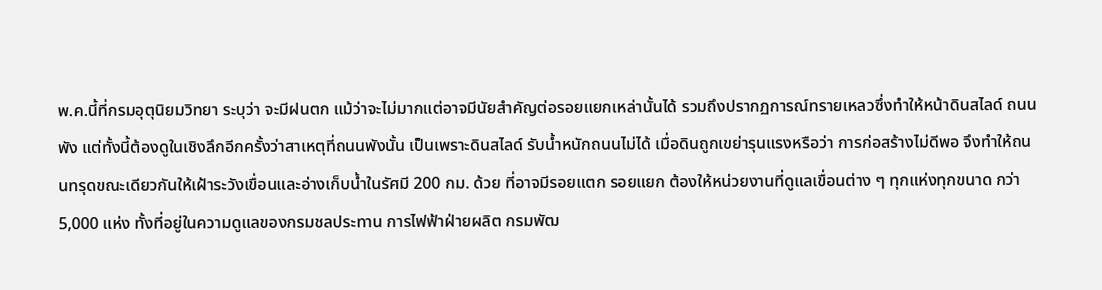พ.ค.นี้ที่กรมอุตุนิยมวิทยา ระบุว่า จะมีฝนตก แม้ว่าจะไม่มากแต่อาจมีนัยสำคัญต่อรอยแยกเหล่านั้นได้ รวมถึงปรากฏการณ์ทรายเหลวซึ่งทำให้หน้าดินสไลด์ ถนนพัง แต่ทั้งนี้ต้องดูในเชิงลึกอีกครั้งว่าสาเหตุที่ถนนพังนั้น เป็นเพราะดินสไลด์ รับน้ำหนักถนนไม่ได้ เมื่อดินถูกเขย่ารุนแรงหรือว่า การก่อสร้างไม่ดีพอ จึงทำให้ถนนทรุดขณะเดียวกันให้เฝ้าระวังเขื่อนและอ่างเก็บน้ำในรัศมี 200 กม. ด้วย ที่อาจมีรอยแตก รอยแยก ต้องให้หน่วยงานที่ดูแลเขื่อนต่าง ๆ ทุกแห่งทุกขนาด กว่า 5,000 แห่ง ทั้งที่อยู่ในความดูแลของกรมชลประทาน การไฟฟ้าฝ่ายผลิต กรมพัฒ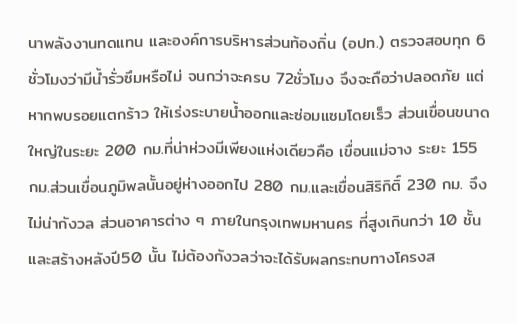นาพลังงานทดแทน และองค์การบริหารส่วนท้องถิ่น (อปท.) ตรวจสอบทุก 6ชั่วโมงว่ามีน้ำรั่วซึมหรือไม่ จนกว่าจะครบ 72ชั่วโมง จึงจะถือว่าปลอดภัย แต่หากพบรอยแตกร้าว ให้เร่งระบายน้ำออกและซ่อมแซมโดยเร็ว ส่วนเขื่อนขนาดใหญ่ในระยะ 200 กม.ที่น่าห่วงมีเพียงแห่งเดียวคือ เขื่อนแม่จาง ระยะ 155 กม.ส่วนเขื่อนภูมิพลนั้นอยู่ห่างออกไป 280 กม.และเขื่อนสิริกิติ์ 230 กม. จึงไม่น่ากังวล ส่วนอาคารต่าง ๆ ภายในกรุงเทพมหานคร ที่สูงเกินกว่า 10 ชั้น และสร้างหลังปี50 นั้น ไม่ต้องกังวลว่าจะได้รับผลกระทบทางโครงส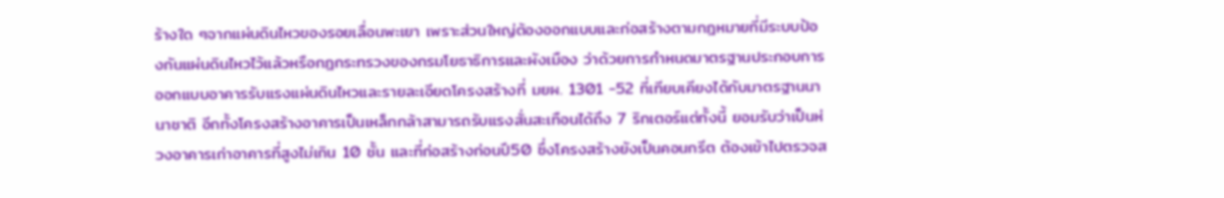ร้างใด ๆจากแผ่นดินไหวของรอยเลื่อนพะเยา เพราะส่วนใหญ่ต้องออกแบบและก่อสร้างตามกฎหมายที่มีระบบป้องกันแผ่นดินไหวไว้แล้วหรือกฎกระทรวงของกรมโยธาธิการและผังเมือง ว่าด้วยการกำหนดมาตรฐานประกอบการออกแบบอาคารรับแรงแผ่นดินไหวและรายละเอียดโครงสร้างที่ มยผ. 1301 -52 ที่เทียบเคียงได้กับมาตรฐานนานาชาติ อีกทั้งโครงสร้างอาคารเป็นเหล็กกล้าสามารถรับแรงสั่นสะเทือนได้ถึง 7 ริกเตอร์แต่ทั้งนี้ ยอมรับว่าเป็นห่วงอาคารเก่าอาคารที่สูงไม่เกิน 10 ชั้น และที่ก่อสร้างก่อนปี50 ซึ่งโครงสร้างยังเป็นคอนกรีต ต้องเข้าไปตรวจส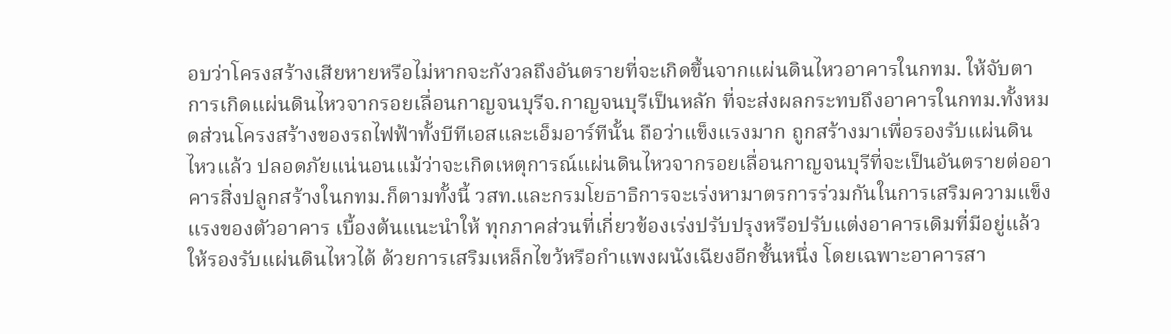อบว่าโครงสร้างเสียหายหรือไม่หากจะกังวลถึงอันตรายที่จะเกิดขึ้นจากแผ่นดินไหวอาคารในกทม. ให้จับตาการเกิดแผ่นดินไหวจากรอยเลื่อนกาญจนบุรีจ.กาญจนบุรีเป็นหลัก ที่จะส่งผลกระทบถึงอาคารในกทม.ทั้งหมดส่วนโครงสร้างของรถไฟฟ้าทั้งบีทีเอสและเอ็มอาร์ทีนั้น ถือว่าแข็งแรงมาก ถูกสร้างมาเพื่อรองรับแผ่นดินไหวแล้ว ปลอดภัยแน่นอนแม้ว่าจะเกิดเหตุการณ์แผ่นดินไหวจากรอยเลื่อนกาญจนบุรีที่จะเป็นอันตรายต่ออาคารสิ่งปลูกสร้างในกทม.ก็ตามทั้งนี้ วสท.และกรมโยธาธิการจะเร่งหามาตรการร่วมกันในการเสริมความแข็งแรงของตัวอาคาร เบื้องต้นแนะนำให้ ทุกภาคส่วนที่เกี่ยวข้องเร่งปรับปรุงหรือปรับแต่งอาคารเดิมที่มีอยู่แล้ว ให้รองรับแผ่นดินไหวได้ ด้วยการเสริมเหล็กไขว้หรือกำแพงผนังเฉียงอีกชั้นหนึ่ง โดยเฉพาะอาคารสา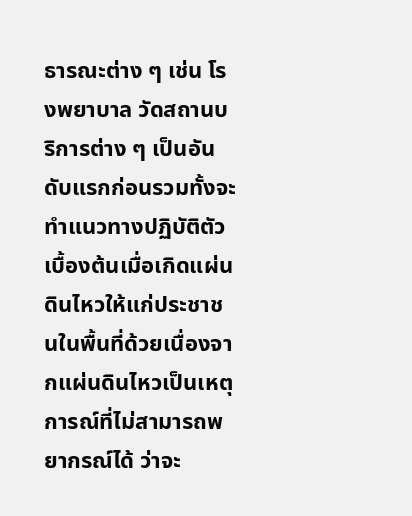ธารณะต่าง ๆ เช่น โรงพยาบาล วัดสถานบริการต่าง ๆ เป็นอันดับแรกก่อนรวมทั้งจะทำแนวทางปฏิบัติตัวเบื้องต้นเมื่อเกิดแผ่นดินไหวให้แก่ประชาชนในพื้นที่ด้วยเนื่องจากแผ่นดินไหวเป็นเหตุการณ์ที่ไม่สามารถพยากรณ์ได้ ว่าจะ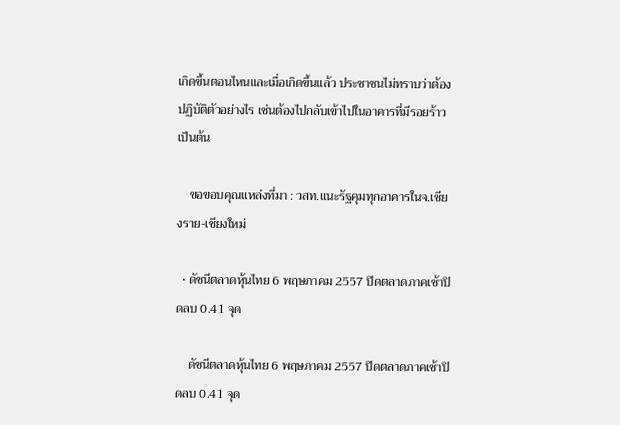เกิดขึ้นตอนไหนและเมื่อเกิดขึ้นแล้ว ประชาชนไม่ทราบว่าต้องปฏิบัติตัวอย่างไร เช่นต้องไปกลับเข้าไปในอาคารที่มีรอยร้าว เป็นต้น

    ขอขอบคุณแหล่งที่มา : วสท.แนะรัฐคุมทุกอาคารในจ.เชียงราย-เชียงใหม่

  • ดัชนีตลาดหุ้นไทย 6 พฤษภาคม 2557 ปิดตลาดภาคเช้าปิดลบ 0.41 จุด

    ดัชนีตลาดหุ้นไทย 6 พฤษภาคม 2557 ปิดตลาดภาคเช้าปิดลบ 0.41 จุด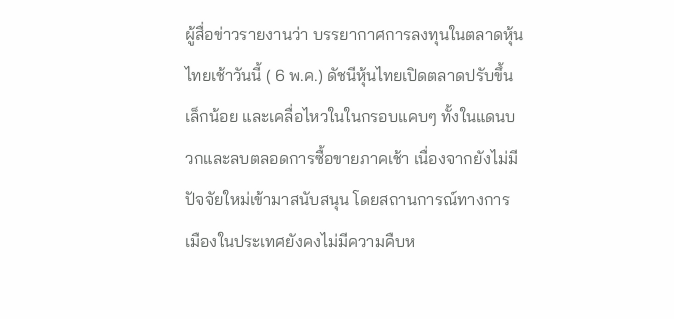ผู้สื่อข่าวรายงานว่า บรรยากาศการลงทุนในตลาดหุ้นไทยเช้าวันนี้ ( 6 พ.ค.) ดัชนีหุ้นไทยเปิดตลาดปรับขึ้นเล็กน้อย และเคลื่อไหวในในกรอบแคบๆ ทั้งในแดนบวกและลบตลอดการซื้อขายภาคเช้า เนื่องจากยังไม่มีปัจจัยใหม่เข้ามาสนับสนุน โดยสถานการณ์ทางการเมืองในประเทศยังคงไม่มีความคืบห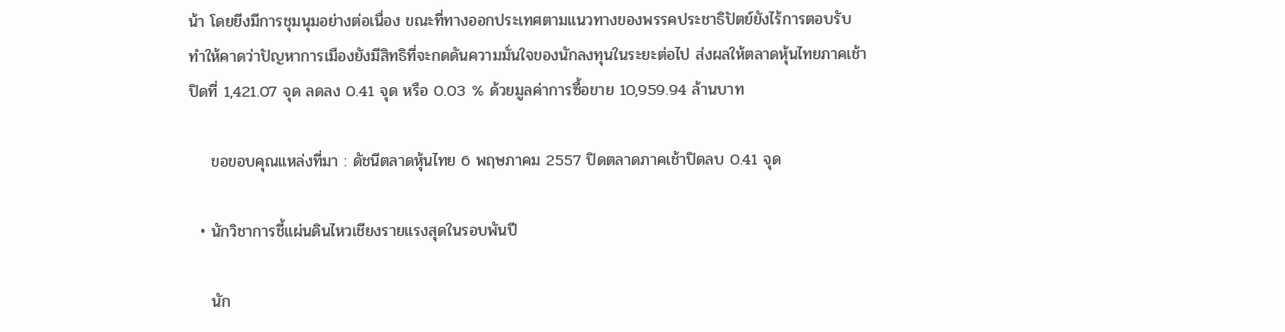น้า โดยยีงมีการชุมนุมอย่างต่อเนื่อง ขณะที่ทางออกประเทศตามแนวทางของพรรคประชาธิปัตย์ยังไร้การตอบรับ ทำให้คาดว่าปัญหาการเมืองยังมีสิทธิที่จะกดดันความมั่นใจของนักลงทุนในระยะต่อไป ส่งผลให้ตลาดหุ้นไทยภาคเช้าปิดที่ 1,421.07 จุด ลดลง 0.41 จุด หรือ 0.03 % ด้วยมูลค่าการซื้อขาย 10,959.94 ล้านบาท

    ขอขอบคุณแหล่งที่มา : ดัชนีตลาดหุ้นไทย 6 พฤษภาคม 2557 ปิดตลาดภาคเช้าปิดลบ 0.41 จุด

  • นักวิชาการชี้แผ่นดินไหวเชียงรายแรงสุดในรอบพันปี

    นัก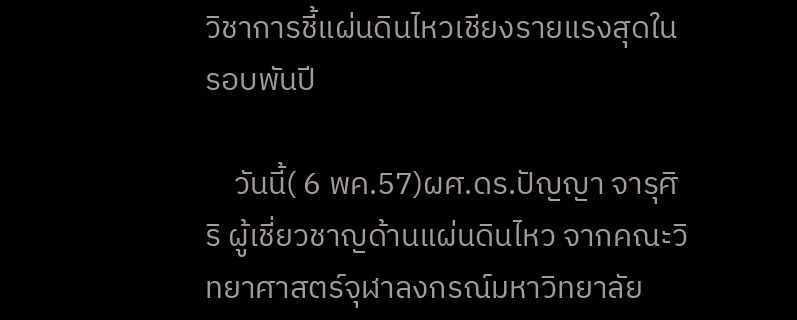วิชาการชี้แผ่นดินไหวเชียงรายแรงสุดในรอบพันปี

    วันนี้( 6 พค.57)ผศ.ดร.ปัญญา จารุศิริ ผู้เชี่ยวชาญด้านแผ่นดินไหว จากคณะวิทยาศาสตร์จุฬาลงกรณ์มหาวิทยาลัย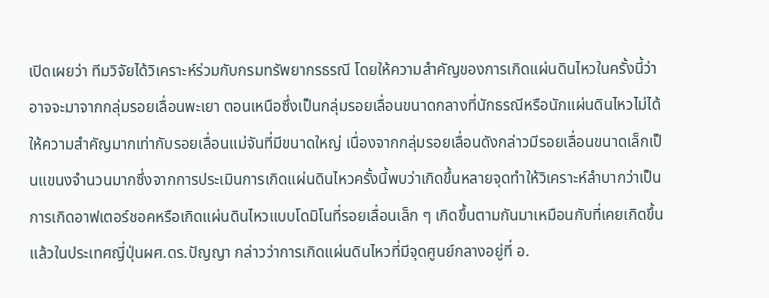เปิดเผยว่า ทีมวิจัยได้วิเคราะห์ร่วมกับกรมทรัพยากรธรณี โดยให้ความสำคัญของการเกิดแผ่นดินไหวในครั้งนี้ว่าอาจจะมาจากกลุ่มรอยเลื่อนพะเยา ตอนเหนือซึ่งเป็นกลุ่มรอยเลื่อนขนาดกลางที่นักธรณีหรือนักแผ่นดินไหวไม่ได้ให้ความสำคัญมากเท่ากับรอยเลื่อนแม่จันที่มีขนาดใหญ่ เนื่องจากกลุ่มรอยเลื่อนดังกล่าวมีรอยเลื่อนขนาดเล็กเป็นแขนงจำนวนมากซึ่งจากการประเมินการเกิดแผ่นดินไหวครั้งนี้พบว่าเกิดขึ้นหลายจุดทำให้วิเคราะห์ลำบากว่าเป็นการเกิดอาฟเตอร์ชอคหรือเกิดแผ่นดินไหวแบบโดมิโนที่รอยเลื่อนเล็ก ๆ เกิดขึ้นตามกันมาเหมือนกับที่เคยเกิดขึ้นแล้วในประเทศญี่ปุ่นผศ.ดร.ปัญญา กล่าวว่าการเกิดแผ่นดินไหวที่มีจุดศูนย์กลางอยู่ที่ อ.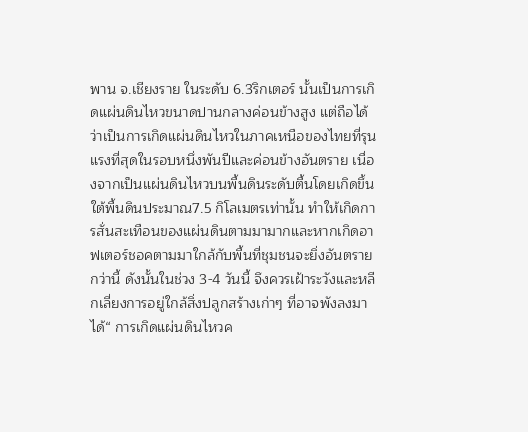พาน จ.เชียงราย ในระดับ 6.3ริกเตอร์ นั้นเป็นการเกิดแผ่นดินไหวขนาดปานกลางค่อนข้างสูง แต่ถือได้ว่าเป็นการเกิดแผ่นดินไหวในภาคเหนือของไทยที่รุนแรงที่สุดในรอบหนึ่งพันปีและค่อนข้างอันตราย เนื่องจากเป็นแผ่นดินไหวบนพื้นดินระดับตื้นโดยเกิดขึ้นใต้พื้นดินประมาณ7.5 กิโลเมตรเท่านั้น ทำให้เกิดการสั่นสะเทือนของแผ่นดินตามมามากและหากเกิดอาฟเตอร์ชอคตามมาใกล้กับพื้นที่ชุมชนจะยิ่งอันตรายกว่านี้ ดังนั้นในช่วง 3-4 วันนี้ จึงควรเฝ้าระวังและหลีกเลี่ยงการอยู่ใกล้สิ่งปลูกสร้างเก่าๆ ที่อาจพังลงมาได้“ การเกิดแผ่นดินไหวค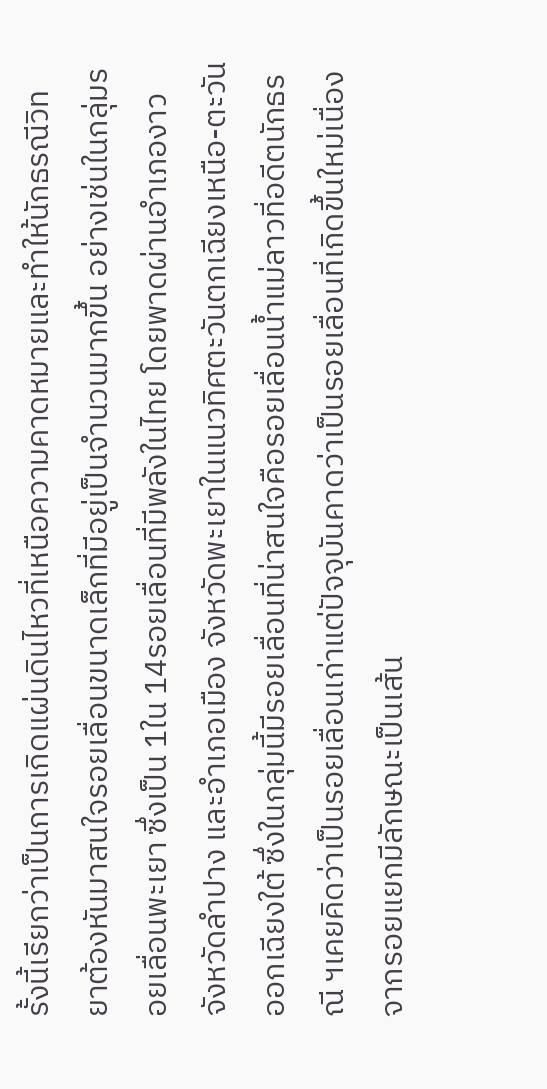รั้งนี้เรียกว่าเป็นการเกิดแผ่นดินไหวที่เหนือความคาดหมายและทำให้นักธรณีวิทยาต้องหันมาสนใจรอยเลื่อนขนาดเล็กที่มีอยู่เป็นจำนวนมากขึ้น อย่างเช่นในกลุ่มรอยเลื่อนพะเยา ซึ่งเป็น 1ใน 14รอยเลื่อนที่มีพลังในไทย โดยพาดผ่านอำเภองาว จังหวัดลำปาง และอำเภอเมือง จังหวัดพะเยาในแนวทิศตะวันตกเฉียงเหนือ-ตะวันออกเฉียงใต้ ซึ่งในกลุ่มนี้มีรอยเลื่อนที่น่าสนใจคือรอยเลื่อนน้ำแม่ลาวที่อดีตนักธรณี ฯเคยคิดว่าเป็นรอยเลื่อนเก่าแต่ปัจจุบันคาดว่าเป็นรอยเลื่อนที่เกิดขึ้นใหม่เนื่องจากรอยแยกมีลักษณะเป็นเส้น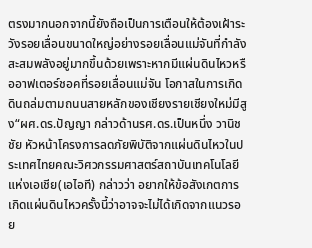ตรงมากนอกจากนี้ยังถือเป็นการเตือนให้ต้องเฝ้าระวังรอยเลื่อนขนาดใหญ่อย่างรอยเลื่อนแม่จันที่กำลังสะสมพลังอยู่มากขึ้นด้วยเพราะหากมีแผ่นดินไหวหรืออาฟเตอร์ชอคที่รอยเลื่อนแม่จัน โอกาสในการเกิดดินถล่มตามถนนสายหลักของเชียงรายเชียงใหม่มีสูง“ผศ.ดร.ปัญญา กล่าวด้านรศ.ดร.เป็นหนึ่ง วานิชชัย หัวหน้าโครงการลดภัยพิบัติจากแผ่นดินไหวในประเทศไทยคณะวิศวกรรมศาสตร์สถาบันเทคโนโลยีแห่งเอเชีย(เอไอที) กล่าวว่า อยากให้ข้อสังเกตการเกิดแผ่นดินไหวครั้งนี้ว่าอาจจะไม่ได้เกิดจากแนวรอย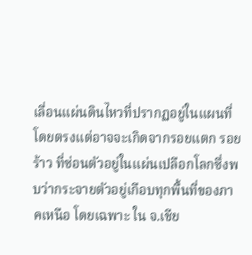เลื่อนแผ่นดินไหวที่ปรากฏอยู่ในแผนที่โดยตรงแต่อาจจะเกิดจากรอยแตก รอยร้าว ที่ซ่อนตัวอยู่ในแผ่นเปลือกโลกซึ่งพบว่ากระจายตัวอยู่เกือบทุกพื้นที่ของภาคเหนือ โดยเฉพาะ ใน จ.เชีย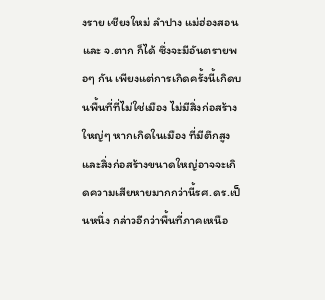งราย เชียงใหม่ ลำปาง แม่ฮ่องสอน และ จ.ตาก ก็ได้ ซึ่งจะมีอันตรายพอๆ กัน เพียงแต่การเกิดครั้งนี้เกิดบนพื้นที่ที่ไม่ใช่เมือง ไม่มีสิ่งก่อสร้างใหญ่ๆ หากเกิดในเมือง ที่มีตึกสูง และสิ่งก่อสร้างขนาดใหญ่อาจจะเกิดความเสียหายมากกว่านี้รศ.ดร.เป็นหนึ่ง กล่าวอีกว่าพื้นที่ภาคเหนือ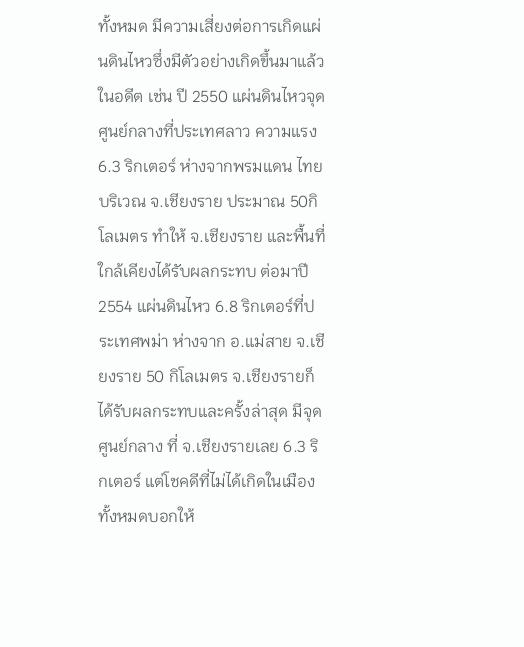ทั้งหมด มีความเสี่ยงต่อการเกิดแผ่นดินไหวซึ่งมีตัวอย่างเกิดขึ้นมาแล้วในอดีต เช่น ปี 2550 แผ่นดินไหวจุดศูนย์กลางที่ประเทศลาว ความแรง 6.3 ริกเตอร์ ห่างจากพรมแดน ไทย บริเวณ จ.เชียงราย ประมาณ 50กิโลเมตร ทำให้ จ.เชียงราย และพื้นที่ใกล้เคียงได้รับผลกระทบ ต่อมาปี 2554 แผ่นดินไหว 6.8 ริกเตอร์ที่ประเทศพม่า ห่างจาก อ.แม่สาย จ.เชียงราย 50 กิโลเมตร จ.เชียงรายก็ได้รับผลกระทบและครั้งล่าสุด มีจุดศูนย์กลาง ที่ จ.เชียงรายเลย 6.3 ริกเตอร์ แต่โชคดีที่ไม่ได้เกิดในเมือง ทั้งหมดบอกให้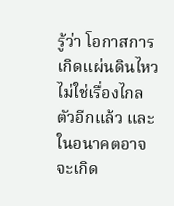รู้ว่า โอกาสการเกิดแผ่นดินไหวไม่ใช่เรื่องไกลตัวอีกแล้ว และในอนาคตอาจจะเกิด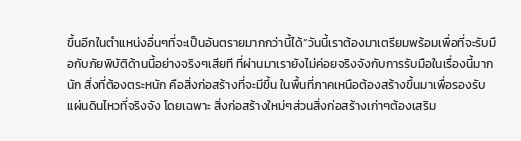ขึ้นอีกในตำแหน่งอื่นๆที่จะเป็นอันตรายมากกว่านี้ได้“วันนี้เราต้องมาเตรียมพร้อมเพื่อที่จะรับมือกับภัยพิบัติด้านนี้อย่างจริงๆเสียที ที่ผ่านมาเรายังไม่ค่อยจริงจังกับการรับมือในเรื่องนี้มากนัก สิ่งที่ต้องตระหนัก คือสิ่งก่อสร้างที่จะมีขึ้น ในพื้นที่ภาคเหนือต้องสร้างขึ้นมาเพื่อรองรับแผ่นดินไหวที่จริงจัง โดยเฉพาะ สิ่งก่อสร้างใหม่ๆส่วนสิ่งก่อสร้างเก่าๆต้องเสริม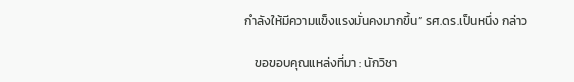กำลังให้มีความแข็งแรงมั่นคงมากขึ้น” รศ.ดร.เป็นหนึ่ง กล่าว

    ขอขอบคุณแหล่งที่มา : นักวิชา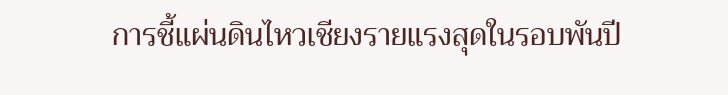การชี้แผ่นดินไหวเชียงรายแรงสุดในรอบพันปี